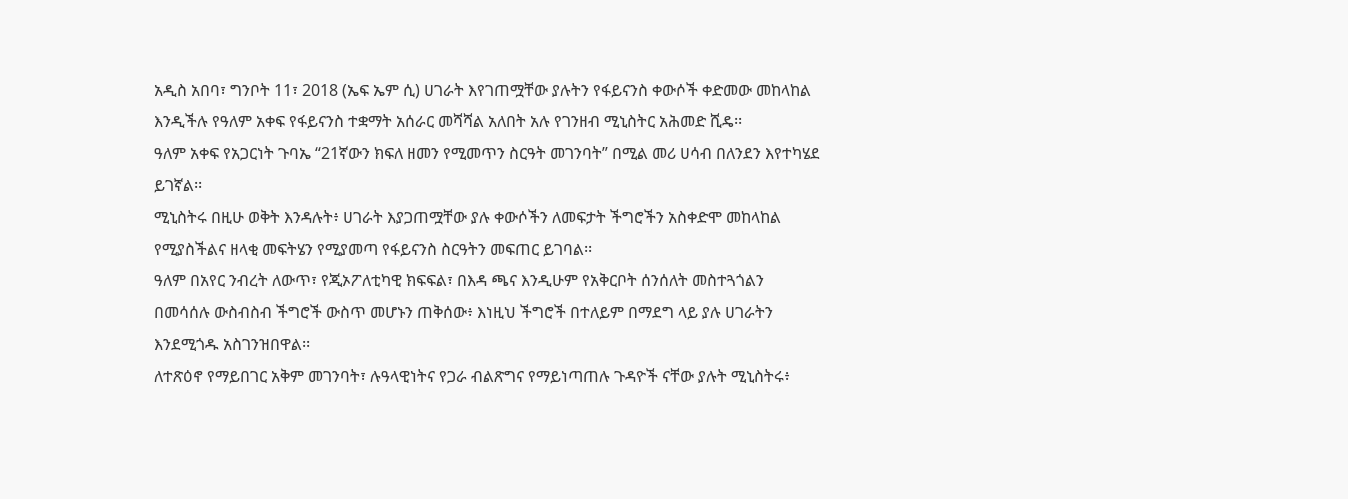አዲስ አበባ፣ ግንቦት 11፣ 2018 (ኤፍ ኤም ሲ) ሀገራት እየገጠሟቸው ያሉትን የፋይናንስ ቀውሶች ቀድመው መከላከል እንዲችሉ የዓለም አቀፍ የፋይናንስ ተቋማት አሰራር መሻሻል አለበት አሉ የገንዘብ ሚኒስትር አሕመድ ሺዴ፡፡
ዓለም አቀፍ የአጋርነት ጉባኤ “21ኛውን ክፍለ ዘመን የሚመጥን ስርዓት መገንባት” በሚል መሪ ሀሳብ በለንደን እየተካሄደ ይገኛል፡፡
ሚኒስትሩ በዚሁ ወቅት እንዳሉት፥ ሀገራት እያጋጠሟቸው ያሉ ቀውሶችን ለመፍታት ችግሮችን አስቀድሞ መከላከል የሚያስችልና ዘላቂ መፍትሄን የሚያመጣ የፋይናንስ ስርዓትን መፍጠር ይገባል፡፡
ዓለም በአየር ንብረት ለውጥ፣ የጂኦፖለቲካዊ ክፍፍል፣ በእዳ ጫና እንዲሁም የአቅርቦት ሰንሰለት መስተጓጎልን በመሳሰሉ ውስብስብ ችግሮች ውስጥ መሆኑን ጠቅሰው፥ እነዚህ ችግሮች በተለይም በማደግ ላይ ያሉ ሀገራትን እንደሚጎዱ አስገንዝበዋል፡፡
ለተጽዕኖ የማይበገር አቅም መገንባት፣ ሉዓላዊነትና የጋራ ብልጽግና የማይነጣጠሉ ጉዳዮች ናቸው ያሉት ሚኒስትሩ፥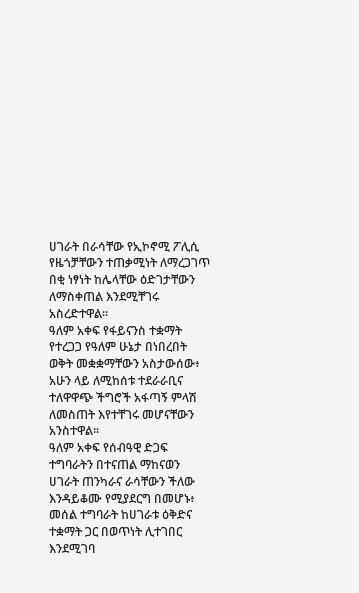ሀገራት በራሳቸው የኢኮኖሚ ፖሊሲ የዜጎቻቸውን ተጠቃሚነት ለማረጋገጥ በቂ ነፃነት ከሌላቸው ዕድገታቸውን ለማስቀጠል እንደሚቸገሩ አስረድተዋል።
ዓለም አቀፍ የፋይናንስ ተቋማት የተረጋጋ የዓለም ሁኔታ በነበረበት ወቅት መቋቋማቸውን አስታውሰው፥ አሁን ላይ ለሚከሰቱ ተደራራቢና ተለዋዋጭ ችግሮች አፋጣኝ ምላሽ ለመስጠት እየተቸገሩ መሆናቸውን አንስተዋል፡፡
ዓለም አቀፍ የሰብዓዊ ድጋፍ ተግባራትን በተናጠል ማከናወን ሀገራት ጠንካራና ራሳቸውን ችለው እንዳይቆሙ የሚያደርግ በመሆኑ፥ መሰል ተግባራት ከሀገራቱ ዕቅድና ተቋማት ጋር በወጥነት ሊተገበር እንደሚገባ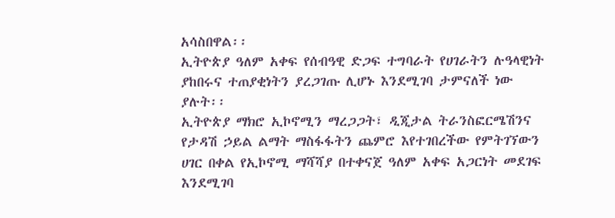አሳስበዋል፡፡
ኢትዮጵያ ዓለም አቀፍ የሰብዓዊ ድጋፍ ተግባራት የሀገራትን ሉዓላዊነት ያከበሩና ተጠያቂነትን ያረጋገጡ ሊሆኑ እንደሚገባ ታምናለች ነው ያሉት፡፡
ኢትዮጵያ ማክሮ ኢኮኖሚን ማረጋጋት፣ ዲጂታል ትራንስፎርሜሽንና የታዳሽ ኃይል ልማት ማስፋፋትን ጨምሮ እየተገበረችው የምትገኘውን ሀገር በቀል የኢኮኖሚ ማሻሻያ በተቀናጀ ዓለም አቀፍ አጋርነት መደገፍ እንደሚገባ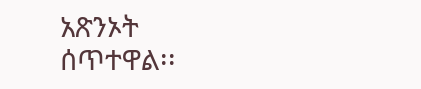አጽንኦት ሰጥተዋል፡፡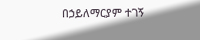በኃይለማርያም ተገኝ